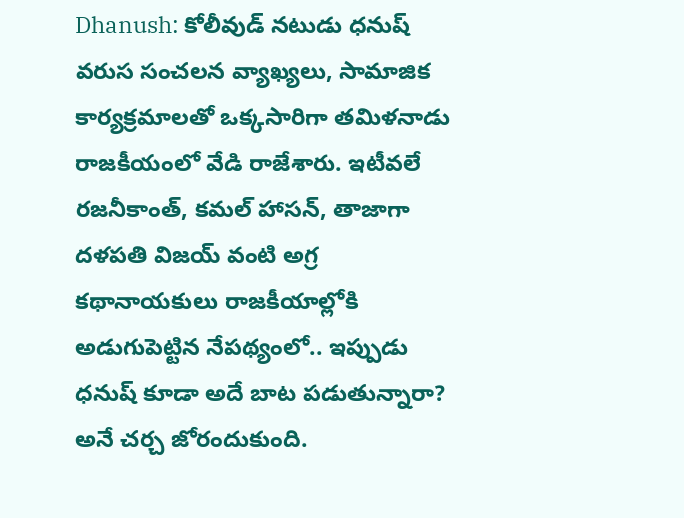Dhanush: కోలీవుడ్ నటుడు ధనుష్ వరుస సంచలన వ్యాఖ్యలు, సామాజిక కార్యక్రమాలతో ఒక్కసారిగా తమిళనాడు రాజకీయంలో వేడి రాజేశారు. ఇటీవలే రజనీకాంత్, కమల్ హాసన్, తాజాగా దళపతి విజయ్ వంటి అగ్ర కథానాయకులు రాజకీయాల్లోకి అడుగుపెట్టిన నేపథ్యంలో.. ఇప్పుడు ధనుష్ కూడా అదే బాట పడుతున్నారా? అనే చర్చ జోరందుకుంది.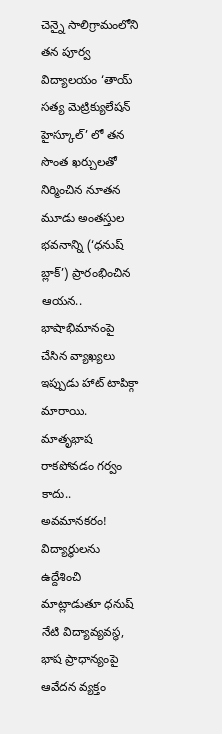చెన్నై సాలిగ్రామంలోని తన పూర్వ విద్యాలయం ‘తాయ్ సత్య మెట్రిక్యులేషన్ హైస్కూల్’ లో తన సొంత ఖర్చులతో నిర్మించిన నూతన మూడు అంతస్తుల భవనాన్ని (‘ధనుష్ బ్లాక్’) ప్రారంభించిన ఆయన.. భాషాభిమానంపై చేసిన వ్యాఖ్యలు ఇప్పుడు హాట్ టాపిక్గా మారాయి.
మాతృభాష రాకపోవడం గర్వం కాదు.. అవమానకరం!
విద్యార్థులను ఉద్దేశించి మాట్లాడుతూ ధనుష్ నేటి విద్యావ్యవస్థ, భాష ప్రాధాన్యంపై ఆవేదన వ్యక్తం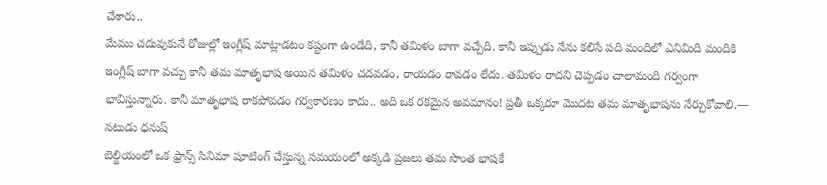చేశారు..
మేము చదువుకునే రోజుల్లో ఇంగ్లీష్ మాట్లాడటం కష్టంగా ఉండేది, కానీ తమిళం బాగా వచ్చేది. కానీ ఇప్పుడు నేను కలిసే పది మందిలో ఎనిమిది మందికి ఇంగ్లీష్ బాగా వచ్చు కానీ తమ మాతృభాష అయిన తమిళం చదవడం, రాయడం రావడం లేదు. తమిళం రాదని చెప్పడం చాలామంది గర్వంగా భావిస్తున్నారు. కానీ మాతృభాష రాకపోవడం గర్వకారణం కాదు.. అది ఒక రకమైన అవమానం! ప్రతీ ఒక్కరూ మొదట తమ మాతృభాషను నేర్చుకోవాలి.— నటుడు ధనుష్
బెల్జియంలో ఒక ఫ్రాన్స్ సినిమా షూటింగ్ చేస్తున్న సమయంలో అక్కడి ప్రజలు తమ సొంత భాషకే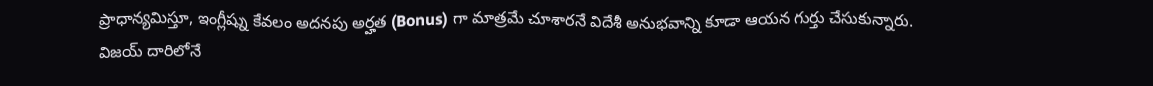ప్రాధాన్యమిస్తూ, ఇంగ్లీష్ను కేవలం అదనపు అర్హత (Bonus) గా మాత్రమే చూశారనే విదేశీ అనుభవాన్ని కూడా ఆయన గుర్తు చేసుకున్నారు.
విజయ్ దారిలోనే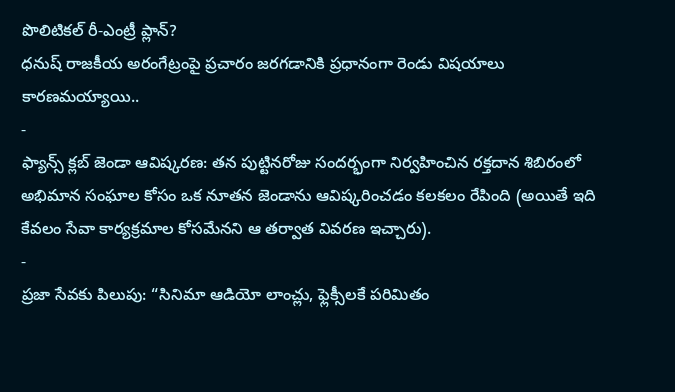పొలిటికల్ రీ-ఎంట్రీ ప్లాన్?
ధనుష్ రాజకీయ అరంగేట్రంపై ప్రచారం జరగడానికి ప్రధానంగా రెండు విషయాలు కారణమయ్యాయి..
-
ఫ్యాన్స్ క్లబ్ జెండా ఆవిష్కరణ: తన పుట్టినరోజు సందర్భంగా నిర్వహించిన రక్తదాన శిబిరంలో అభిమాన సంఘాల కోసం ఒక నూతన జెండాను ఆవిష్కరించడం కలకలం రేపింది (అయితే ఇది కేవలం సేవా కార్యక్రమాల కోసమేనని ఆ తర్వాత వివరణ ఇచ్చారు).
-
ప్రజా సేవకు పిలుపు: “సినిమా ఆడియో లాంచ్లు, ఫ్లెక్సీలకే పరిమితం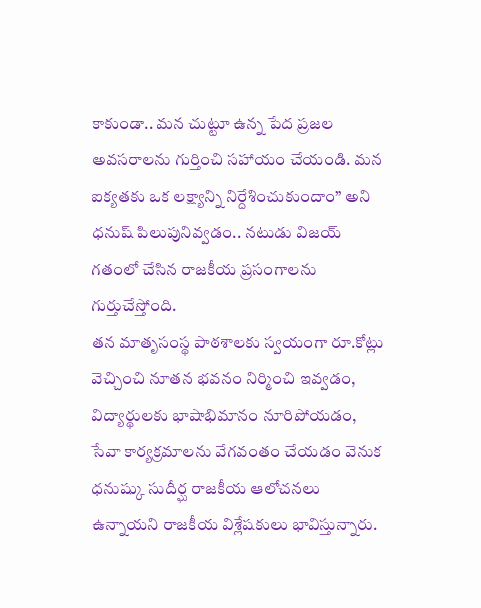కాకుండా.. మన చుట్టూ ఉన్న పేద ప్రజల అవసరాలను గుర్తించి సహాయం చేయండి. మన ఐక్యతకు ఒక లక్ష్యాన్ని నిర్దేశించుకుందాం” అని ధనుష్ పిలుపునివ్వడం.. నటుడు విజయ్ గతంలో చేసిన రాజకీయ ప్రసంగాలను గుర్తుచేస్తోంది.
తన మాతృసంస్థ పాఠశాలకు స్వయంగా రూ.కోట్లు వెచ్చించి నూతన భవనం నిర్మించి ఇవ్వడం, విద్యార్థులకు భాషాభిమానం నూరిపోయడం, సేవా కార్యక్రమాలను వేగవంతం చేయడం వెనుక ధనుష్కు సుదీర్ఘ రాజకీయ ఆలోచనలు ఉన్నాయని రాజకీయ విశ్లేషకులు భావిస్తున్నారు.